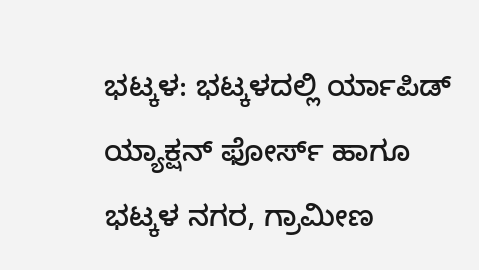ಭಟ್ಕಳ: ಭಟ್ಕಳದಲ್ಲಿ ರ್ಯಾಪಿಡ್ ಯ್ಯಾಕ್ಷನ್ ಫೋರ್ಸ್ ಹಾಗೂ ಭಟ್ಕಳ ನಗರ, ಗ್ರಾಮೀಣ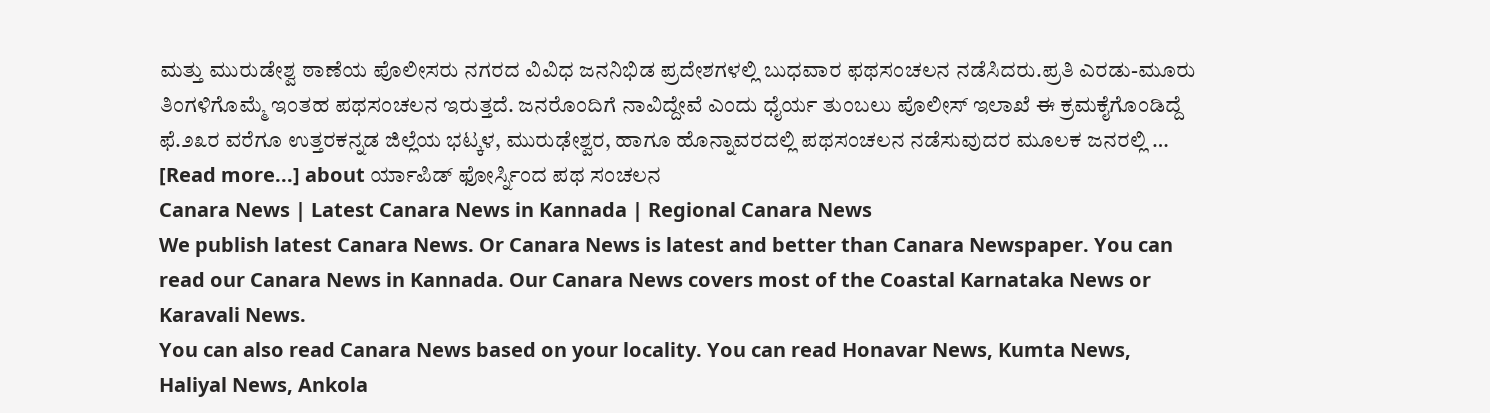ಮತ್ತು ಮುರುಡೇಶ್ವ ಠಾಣೆಯ ಪೊಲೀಸರು ನಗರದ ವಿವಿಧ ಜನನಿಭಿಡ ಪ್ರದೇಶಗಳಲ್ಲಿ ಬುಧವಾರ ಫಥಸಂಚಲನ ನಡೆಸಿದರು.ಪ್ರತಿ ಎರಡು-ಮೂರು ತಿಂಗಳಿಗೊಮ್ಮೆ ಇಂತಹ ಪಥಸಂಚಲನ ಇರುತ್ತದೆ. ಜನರೊಂದಿಗೆ ನಾವಿದ್ದೇವೆ ಎಂದು ಧೈರ್ಯ ತುಂಬಲು ಪೊಲೀಸ್ ಇಲಾಖೆ ಈ ಕ್ರಮಕೈಗೊಂಡಿದ್ದೆ ಫೆ.೨೩ರ ವರೆಗೂ ಉತ್ತರಕನ್ನಡ ಜಿಲ್ಲೆಯ ಭಟ್ಕಳ, ಮುರುಢೇಶ್ವರ, ಹಾಗೂ ಹೊನ್ನಾವರದಲ್ಲಿ ಪಥಸಂಚಲನ ನಡೆಸುವುದರ ಮೂಲಕ ಜನರಲ್ಲಿ … [Read more...] about ರ್ಯಾಪಿಡ್ ಫೋರ್ಸ್ನಿಂದ ಪಥ ಸಂಚಲನ
Canara News | Latest Canara News in Kannada | Regional Canara News
We publish latest Canara News. Or Canara News is latest and better than Canara Newspaper. You can read our Canara News in Kannada. Our Canara News covers most of the Coastal Karnataka News or Karavali News.
You can also read Canara News based on your locality. You can read Honavar News, Kumta News, Haliyal News, Ankola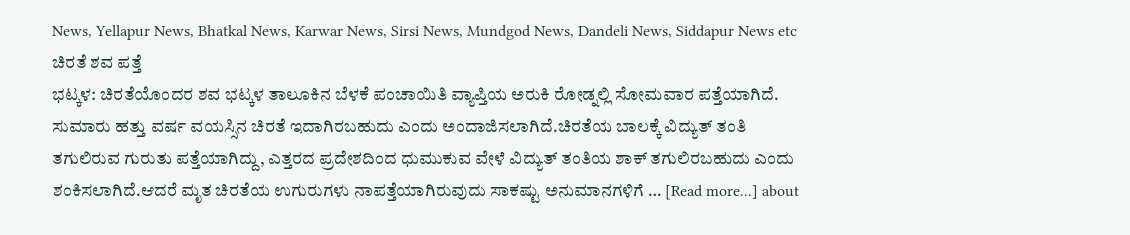News, Yellapur News, Bhatkal News, Karwar News, Sirsi News, Mundgod News, Dandeli News, Siddapur News etc
ಚಿರತೆ ಶವ ಪತ್ತೆ
ಭಟ್ಕಳ: ಚಿರತೆಯೊಂದರ ಶವ ಭಟ್ಕಳ ತಾಲೂಕಿನ ಬೆಳಕೆ ಪಂಚಾಯಿತಿ ವ್ಯಾಪ್ತಿಯ ಅರುಕಿ ರೋಡ್ನಲ್ಲಿ ಸೋಮವಾರ ಪತ್ತೆಯಾಗಿದೆ. ಸುಮಾರು ಹತ್ತು ವರ್ಷ ವಯಸ್ಸಿನ ಚಿರತೆ ಇದಾಗಿರಬಹುದು ಎಂದು ಅಂದಾಜಿಸಲಾಗಿದೆ.ಚಿರತೆಯ ಬಾಲಕ್ಕೆ ವಿದ್ಯುತ್ ತಂತಿ ತಗುಲಿರುವ ಗುರುತು ಪತ್ತೆಯಾಗಿದ್ದು, ಎತ್ತರದ ಪ್ರದೇಶದಿಂದ ಧುಮುಕುವ ವೇಳೆ ವಿದ್ಯುತ್ ತಂತಿಯ ಶಾಕ್ ತಗುಲಿರಬಹುದು ಎಂದು ಶಂಕಿಸಲಾಗಿದೆ.ಆದರೆ ಮೃತ ಚಿರತೆಯ ಉಗುರುಗಳು ನಾಪತ್ತೆಯಾಗಿರುವುದು ಸಾಕಷ್ಟು ಅನುಮಾನಗಳಿಗೆ … [Read more...] about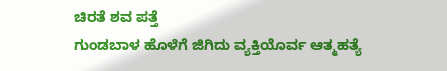ಚಿರತೆ ಶವ ಪತ್ತೆ
ಗುಂಡಬಾಳ ಹೊಳೆಗೆ ಜಿಗಿದು ವ್ಯಕ್ತಿಯೊರ್ವ ಆತ್ಮಹತ್ಯೆ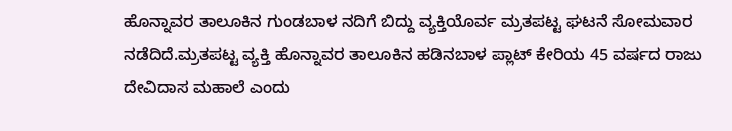ಹೊನ್ನಾವರ ತಾಲೂಕಿನ ಗುಂಡಬಾಳ ನದಿಗೆ ಬಿದ್ದು ವ್ಯಕ್ತಿಯೊರ್ವ ಮ್ರತಪಟ್ಟ ಘಟನೆ ಸೋಮವಾರ ನಡೆದಿದೆ.ಮ್ರತಪಟ್ಟ ವ್ಯಕ್ತಿ ಹೊನ್ನಾವರ ತಾಲೂಕಿನ ಹಡಿನಬಾಳ ಪ್ಲಾಟ್ ಕೇರಿಯ 45 ವರ್ಷದ ರಾಜು ದೇವಿದಾಸ ಮಹಾಲೆ ಎಂದು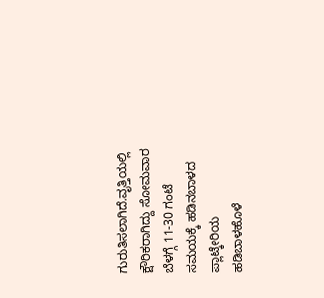ಗುರುತಿಸಲಾಗಿದೆ.ವೃತ್ತಿಯಲ್ಲಿ ಕ್ಷೌರಿಕರಾಗಿದ್ದು ಸೋಮವಾರ ಬೆಳಗ್ಗೆ 11-30 ಗಂಟೆ ಸಮಯಕ್ಕೆ ಹಡಿನಬಾಳದ ಪ್ಲಾಟ್ಕೇರಿಯ ಹಡಿಬಾಳಹೊಳೆ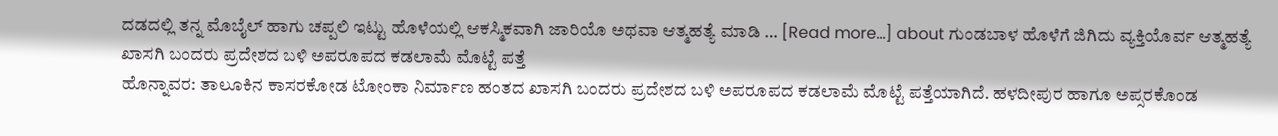ದಡದಲ್ಲಿ ತನ್ನ ಮೊಬೈಲ್ ಹಾಗು ಚಪ್ಪಲಿ ಇಟ್ಟು ಹೊಳೆಯಲ್ಲಿ ಆಕಸ್ಮಿಕವಾಗಿ ಜಾರಿಯೊ ಅಥವಾ ಆತ್ಮಹತ್ಯೆ ಮಾಡಿ … [Read more...] about ಗುಂಡಬಾಳ ಹೊಳೆಗೆ ಜಿಗಿದು ವ್ಯಕ್ತಿಯೊರ್ವ ಆತ್ಮಹತ್ಯೆ
ಖಾಸಗಿ ಬಂದರು ಪ್ರದೇಶದ ಬಳಿ ಅಪರೂಪದ ಕಡಲಾಮೆ ಮೊಟ್ಟೆ ಪತ್ತೆ
ಹೊನ್ನಾವರ: ತಾಲೂಕಿನ ಕಾಸರಕೋಡ ಟೋಂಕಾ ನಿರ್ಮಾಣ ಹಂತದ ಖಾಸಗಿ ಬಂದರು ಪ್ರದೇಶದ ಬಳಿ ಅಪರೂಪದ ಕಡಲಾಮೆ ಮೊಟ್ಟೆ ಪತ್ತೆಯಾಗಿದೆ. ಹಳದೀಪುರ ಹಾಗೂ ಅಪ್ಸರಕೊಂಡ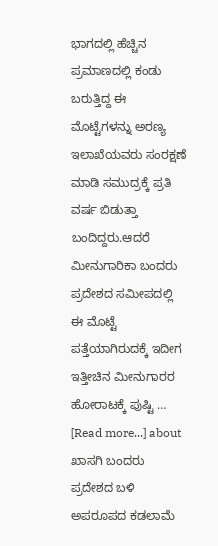ಭಾಗದಲ್ಲಿ ಹೆಚ್ಚಿನ ಪ್ರಮಾಣದಲ್ಲಿ ಕಂಡು ಬರುತ್ತಿದ್ದ ಈ ಮೊಟ್ಟೆಗಳನ್ನು ಅರಣ್ಯ ಇಲಾಖೆಯವರು ಸಂರಕ್ಷಣೆ ಮಾಡಿ ಸಮುದ್ರಕ್ಕೆ ಪ್ರತಿ ವರ್ಷ ಬಿಡುತ್ತಾ ಬಂದಿದ್ದರು.ಆದರೆ ಮೀನುಗಾರಿಕಾ ಬಂದರು ಪ್ರದೇಶದ ಸಮೀಪದಲ್ಲಿ ಈ ಮೊಟ್ಟೆ ಪತ್ತೆಯಾಗಿರುದಕ್ಕೆ ಇದೀಗ ಇತ್ತೀಚಿನ ಮೀನುಗಾರರ ಹೋರಾಟಕ್ಕೆ ಪುಷ್ಟಿ … [Read more...] about ಖಾಸಗಿ ಬಂದರು ಪ್ರದೇಶದ ಬಳಿ ಅಪರೂಪದ ಕಡಲಾಮೆ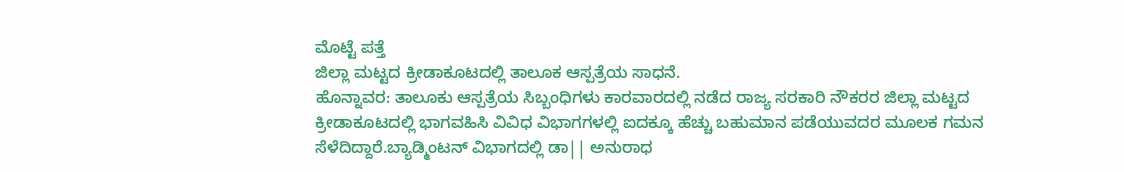ಮೊಟ್ಟೆ ಪತ್ತೆ
ಜಿಲ್ಲಾ ಮಟ್ಟದ ಕ್ರೀಡಾಕೂಟದಲ್ಲಿ ತಾಲೂಕ ಆಸ್ಪತ್ರೆಯ ಸಾಧನೆ.
ಹೊನ್ನಾವರ: ತಾಲೂಕು ಆಸ್ಪತ್ರೆಯ ಸಿಬ್ಬಂಧಿಗಳು ಕಾರವಾರದಲ್ಲಿ ನಡೆದ ರಾಜ್ಯ ಸರಕಾರಿ ನೌಕರರ ಜಿಲ್ಲಾ ಮಟ್ಟದ ಕ್ರೀಡಾಕೂಟದಲ್ಲಿ ಭಾಗವಹಿಸಿ ವಿವಿಧ ವಿಭಾಗಗಳಲ್ಲಿ ಐದಕ್ಕೂ ಹೆಚ್ಚು ಬಹುಮಾನ ಪಡೆಯುವದರ ಮೂಲಕ ಗಮನ ಸೆಳೆದಿದ್ದಾರೆ.ಬ್ಯಾಡ್ಮಿಂಟನ್ ವಿಭಾಗದಲ್ಲಿ ಡಾ|| ಅನುರಾಧ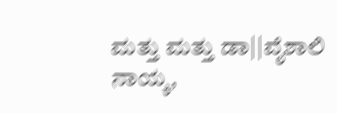ಮತ್ತು ಮತ್ತು ಡಾ||ವೈಶಾಲಿ ನಾಯ್ಕ,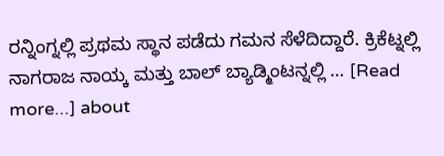ರನ್ನಿಂಗ್ನಲ್ಲಿ ಪ್ರಥಮ ಸ್ಥಾನ ಪಡೆದು ಗಮನ ಸೆಳೆದಿದ್ದಾರೆ. ಕ್ರಿಕೆಟ್ನಲ್ಲಿ ನಾಗರಾಜ ನಾಯ್ಕ ಮತ್ತು ಬಾಲ್ ಬ್ಯಾಡ್ಮಿಂಟನ್ನಲ್ಲಿ … [Read more...] about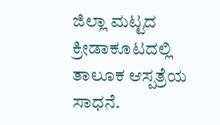ಜಿಲ್ಲಾ ಮಟ್ಟದ ಕ್ರೀಡಾಕೂಟದಲ್ಲಿ ತಾಲೂಕ ಆಸ್ಪತ್ರೆಯ ಸಾಧನೆ.